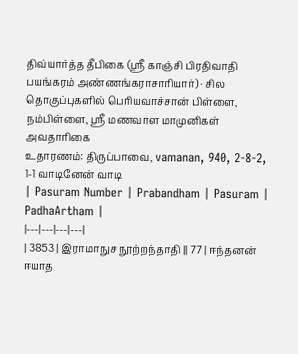திவ்யார்த்த தீபிகை (ஸ்ரீ காஞ்சி பிரதிவாதி பயங்கரம் அண்ணங்கராசாரியார்) · சில தொகுப்புகளில் பெரியவாச்சான் பிள்ளை, நம்பிள்ளை, ஸ்ரீ மணவாள மாமுனிகள் அவதாரிகை
உதாரணம்: திருப்பாவை, vamanan, 940, 2-8-2, 1-1 வாடினேன் வாடி
| Pasuram Number | Prabandham | Pasuram | PadhaArtham |
|---|---|---|---|
| 3853 | இராமாநுச நூற்றந்தாதி || 77 | ஈந்தனன் ஈயாத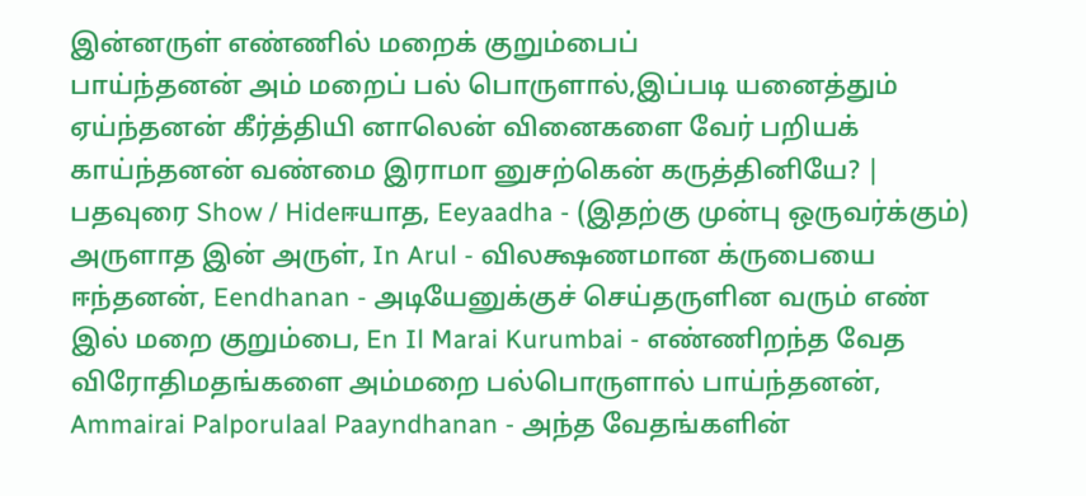இன்னருள் எண்ணில் மறைக் குறும்பைப்
பாய்ந்தனன் அம் மறைப் பல் பொருளால்,இப்படி யனைத்தும்
ஏய்ந்தனன் கீர்த்தியி னாலென் வினைகளை வேர் பறியக்
காய்ந்தனன் வண்மை இராமா னுசற்கென் கருத்தினியே? | பதவுரை Show / Hideஈயாத, Eeyaadha - (இதற்கு முன்பு ஒருவர்க்கும்) அருளாத இன் அருள், In Arul - விலக்ஷணமான க்ருபையை ஈந்தனன், Eendhanan - அடியேனுக்குச் செய்தருளின வரும் எண் இல் மறை குறும்பை, En Il Marai Kurumbai - எண்ணிறந்த வேத விரோதிமதங்களை அம்மறை பல்பொருளால் பாய்ந்தனன், Ammairai Palporulaal Paayndhanan - அந்த வேதங்களின்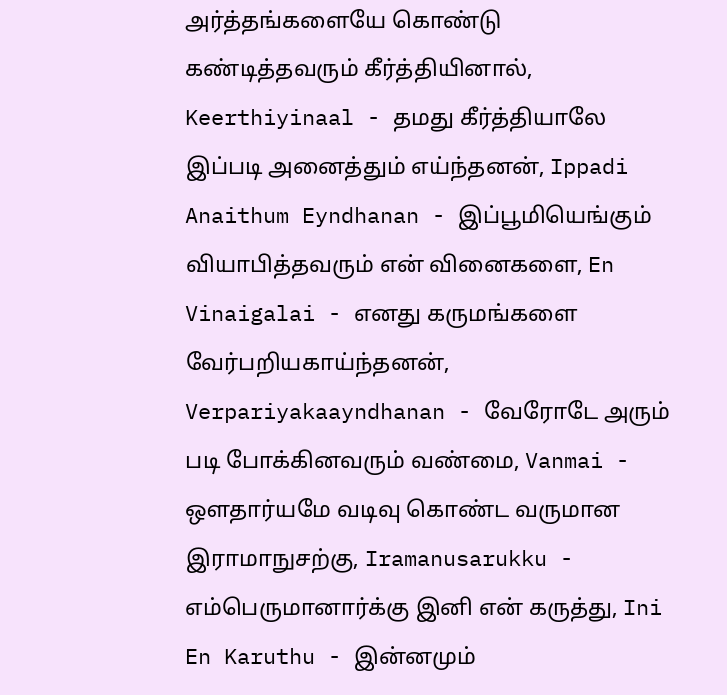அர்த்தங்களையே கொண்டு கண்டித்தவரும் கீர்த்தியினால், Keerthiyinaal - தமது கீர்த்தியாலே இப்படி அனைத்தும் எய்ந்தனன், Ippadi Anaithum Eyndhanan - இப்பூமியெங்கும் வியாபித்தவரும் என் வினைகளை, En Vinaigalai - எனது கருமங்களை வேர்பறியகாய்ந்தனன், Verpariyakaayndhanan - வேரோடே அரும் படி போக்கினவரும் வண்மை, Vanmai - ஔதார்யமே வடிவு கொண்ட வருமான இராமாநுசற்கு, Iramanusarukku - எம்பெருமானார்க்கு இனி என் கருத்து, Ini En Karuthu - இன்னமும்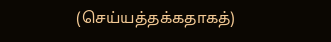(செய்யத்தக்கதாகத்)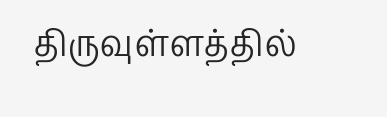திருவுள்ளத்தில்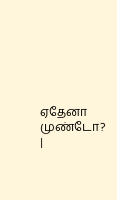ஏதேனா முண்டோ? |